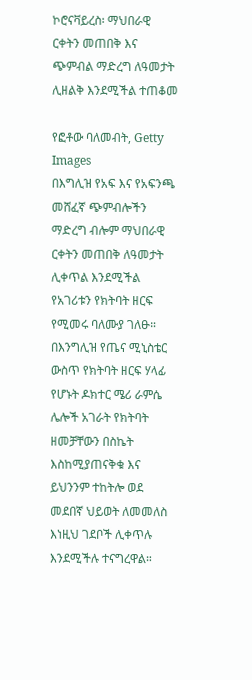ኮሮናቫይረስ፡ ማህበራዊ ርቀትን መጠበቅ እና ጭምብል ማድረግ ለዓመታት ሊዘልቅ እንደሚችል ተጠቆመ

የፎቶው ባለመብት, Getty Images
በእግሊዝ የአፍ እና የአፍንጫ መሸፈኛ ጭምብሎችን ማድረግ ብሎም ማህበራዊ ርቀትን መጠበቅ ለዓመታት ሊቀጥል እንደሚችል የአገሪቱን የክትባት ዘርፍ የሚመሩ ባለሙያ ገለፁ።
በእንግሊዝ የጤና ሚኒስቴር ውስጥ የክትባት ዘርፍ ሃላፊ የሆኑት ዶክተር ሜሪ ራምሴ ሌሎች አገራት የክትባት ዘመቻቸውን በስኬት እስከሚያጠናቅቁ እና ይህንንም ተከትሎ ወደ መደበኛ ህይወት ለመመለስ እነዚህ ገደቦች ሊቀጥሉ እንደሚችሉ ተናግረዋል።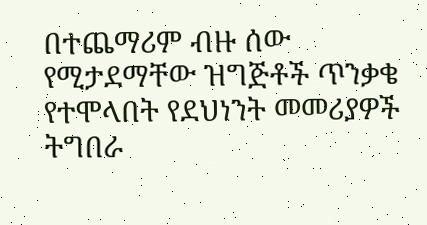በተጨማሪም ብዙ ሰው የሚታደማቸው ዝግጅቶች ጥንቃቄ የተሞላበት የደህነንት መመሪያዎች ትግበራ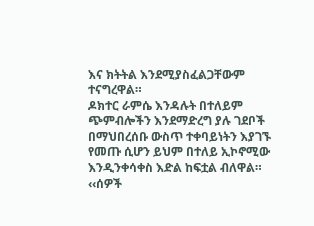እና ክትትል እንደሚያስፈልጋቸውም ተናግረዋል።
ዶክተር ራምሴ እንዳሉት በተለይም ጭምብሎችን እንደማድረግ ያሉ ገደቦች በማህበረሰቡ ውስጥ ተቀባይነትን እያገኙ የመጡ ሲሆን ይህም በተለይ ኢኮኖሚው እንዲንቀሳቀስ እድል ከፍቷል ብለዋል።
‹‹ሰዎች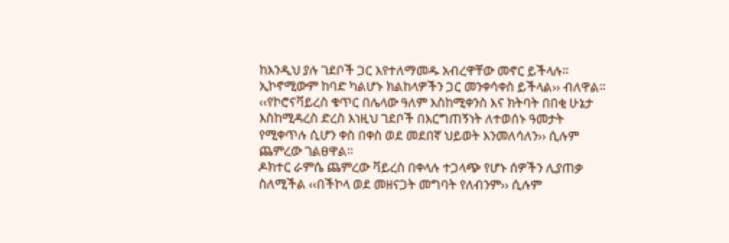ከእንዲህ ያሉ ገደቦች ጋር እየተለማመዱ አብረዋቸው መኖር ይችላሉ። ኢኮኖሚውም ከባድ ካልሆኑ ክልከላዎችን ጋር መንቀሳቀስ ይችላል›› ብለዋል።
‹‹የኮሮናቫይረስ ቁጥር በሌላው ዓለም እስከሚቀንስ እና ክትባት በበቂ ሁኔታ እስከሚዳረስ ድረስ እነዚህ ገደቦች በእርግጠኝነት ለተወሰኑ ዓመታት የሚቀጥሉ ሲሆን ቀስ በቀስ ወደ መደበኛ ህይወት እንመለሳለን›› ሲሉም ጨምረው ገልፀዋል።
ዶክተር ራምሴ ጨምረው ቫይረስ በቀላሉ ተጋላጭ የሆኑ ሰዎችን ሊያጠቃ ስለሚችል ‹‹በችኮላ ወደ መዘናጋት መግባት የለብንም›› ሲሉም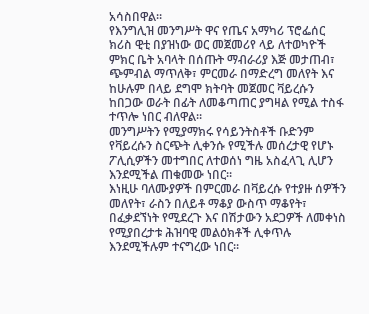አሳስበዋል።
የእንግሊዝ መንግሥት ዋና የጤና አማካሪ ፕሮፌሰር ክሪስ ዊቲ በያዝነው ወር መጀመሪየ ላይ ለተወካዮች ምክር ቤት አባላት በሰጡት ማብራሪያ እጅ መታጠብ፣ ጭምብል ማጥለቅ፣ ምርመራ በማድረግ መለየት እና ከሁሉም በላይ ደግሞ ክትባት መጀመር ቫይረሱን ከበጋው ወራት በፊት ለመቆጣጠር ያግዛል የሚል ተስፋ ተጥሎ ነበር ብለዋል።
መንግሥትን የሚያማክሩ የሳይንትስቶች ቡድንም የቫይረሱን ስርጭት ሊቀንሱ የሚችሉ መሰረታዊ የሆኑ ፖሊሲዎችን መተግበር ለተወሰነ ግዜ አስፈላጊ ሊሆን እንደሚችል ጠቁመው ነበር።
እነዚሁ ባለሙያዎች በምርመራ በቫይረሱ የተያዙ ሰዎችን መለየት፣ ራስን በለይቶ ማቆያ ውስጥ ማቆየት፣ በፈቃደኘነት የሚደረጉ እና በሽታውን አደጋዎች ለመቀነስ የሚያበረታቱ ሕዝባዊ መልዕክቶች ሊቀጥሉ እንደሚችሉም ተናግረው ነበር።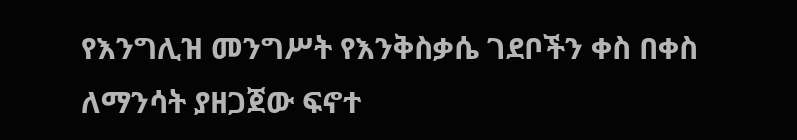የእንግሊዝ መንግሥት የእንቅስቃሴ ገደቦችን ቀስ በቀስ ለማንሳት ያዘጋጀው ፍኖተ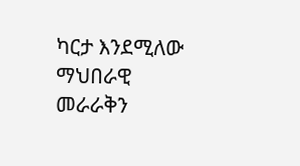ካርታ እንደሚለው ማህበራዊ መራራቅን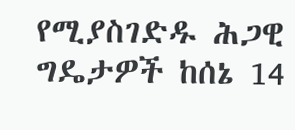የሚያስገድዱ ሕጋዊ ግዴታዎች ከሰኔ 14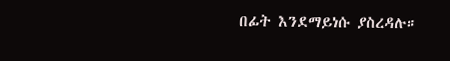በፊት እንደማይነሱ ያስረዳሉ።